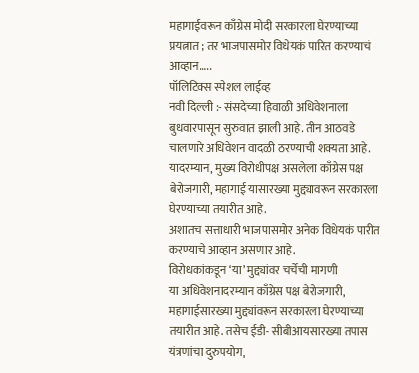महागाईवरून काँग्रेस मोदी सरकारला घेरण्याच्या प्रयत्नात ; तर भाजपासमोर विधेयकं पारित करण्याचं आव्हान…..
पॉलिटिक्स स्पेशल लाईव्ह
नवी दिल्ली :- संसदेच्या हिवाळी अधिवेशनाला बुधवारपासून सुरुवात झाली आहे. तीन आठवडे चालणारे अधिवेशन वादळी ठरण्याची शक्यता आहे. यादरम्यान, मुख्य विरोधीपक्ष असलेला काँग्रेस पक्ष बेरोजगारी, महागाई यासारख्या मुद्द्यावरून सरकारला घेरण्याच्या तयारीत आहे.
अशातच सत्ताधारी भाजपासमोर अनेक विधेयकं पारीत करण्याचे आव्हान असणार आहे.
विरोधकांकडून ‘या’ मुद्द्यांवर चर्चेची मागणी
या अधिवेशनादरम्यान काँग्रेस पक्ष बेरोजगारी, महागाईसारख्या मुद्द्यांवरून सरकारला घेरण्याच्या तयारीत आहे. तसेच ईडी- सीबीआयसारख्या तपास यंत्रणांचा दुरुपयोग,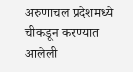अरुणाचल प्रदेशमध्ये चीकडून करण्यात आलेली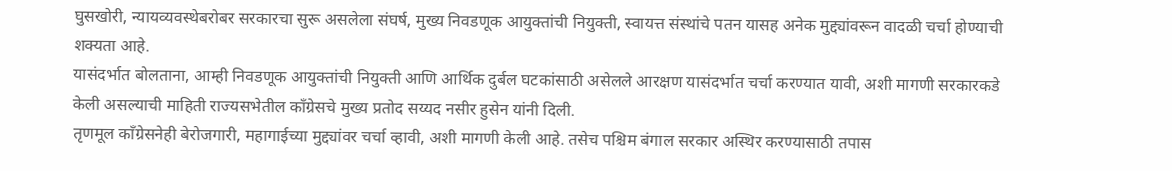घुसखोरी, न्यायव्यवस्थेबरोबर सरकारचा सुरू असलेला संघर्ष, मुख्य निवडणूक आयुक्तांची नियुक्ती, स्वायत्त संस्थांचे पतन यासह अनेक मुद्द्यांवरून वादळी चर्चा होण्याची शक्यता आहे.
यासंदर्भात बोलताना, आम्ही निवडणूक आयुक्तांची नियुक्ती आणि आर्थिक दुर्बल घटकांसाठी असेलले आरक्षण यासंदर्भात चर्चा करण्यात यावी, अशी मागणी सरकारकडे केली असल्याची माहिती राज्यसभेतील काँग्रेसचे मुख्य प्रतोद सय्यद नसीर हुसेन यांनी दिली.
तृणमूल काँग्रेसनेही बेरोजगारी, महागाईच्या मुद्द्यांवर चर्चा व्हावी, अशी मागणी केली आहे. तसेच पश्चिम बंगाल सरकार अस्थिर करण्यासाठी तपास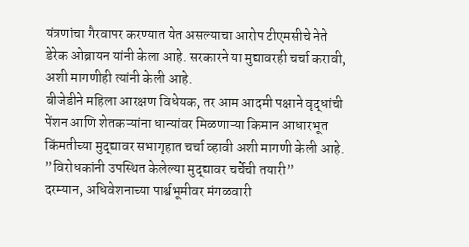यंत्रणांचा गैरवापर करण्यात येत असल्याचा आरोप टीएमसीचे नेते डेरेक ओब्रायन यांनी केला आहे. सरकारने या मुद्यावरही चर्चा करावी, अशी मागणीही त्यांनी केली आहे.
बीजेडीने महिला आरक्षण विधेयक, तर आम आदमी पक्षाने वृद्धांची पेंशन आणि शेतकऱ्यांना धान्यांवर मिळणाऱ्या किमान आधारभूत किंमतीच्या मुद्द्यावर सभागृहात चर्चा व्हावी अशी मागणी केली आहे.
”विरोधकांनी उपस्थित केलेल्या मुद्द्यावर चर्चेची तयारी”
दरम्यान, अधिवेशनाच्या पार्श्वभूमीवर मंगळवारी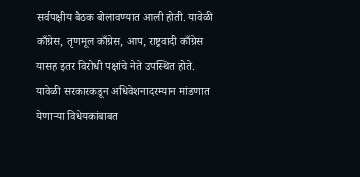सर्वपक्षीय बैठक बोलावण्यात आली होती. यावेळी काँग्रेस, तृणमूल काँग्रेस, आप, राष्ट्रवादी काँग्रेस यासह इतर विरोधी पक्षांचे नेते उपस्थित होते. यावेळी सरकारकडून अधिवेशनादरम्यान मांडणात येणाऱ्या विधेयकांबाबत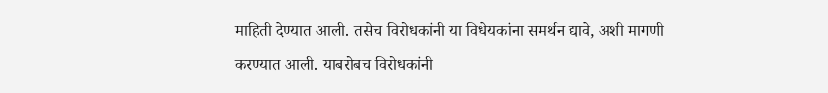माहिती देण्यात आली. तसेच विरोधकांनी या विधेयकांना समर्थन द्यावे, अशी मागणी करण्यात आली. याबरोबच विरोधकांनी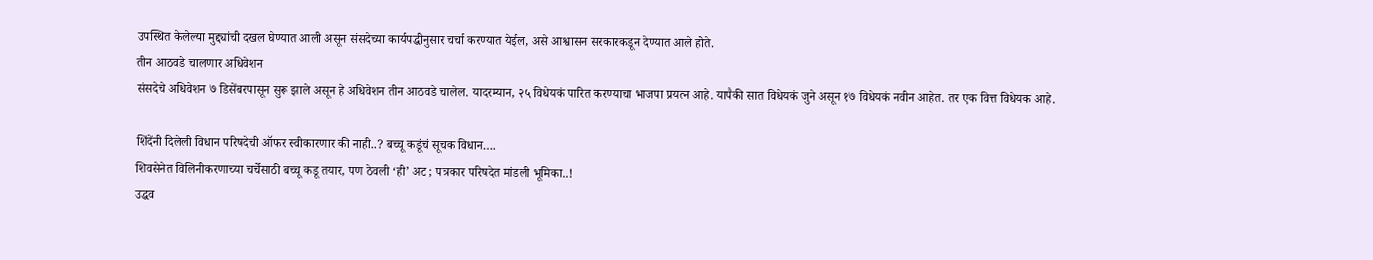उपस्थित केलेल्या मुद्द्यांची दखल घेण्यात आली असून संसदेच्या कार्यपद्धीनुसार चर्चा करण्यात येईल, असे आश्वासन सरकारकडून देण्यात आले होते.
तीन आठवडे चालणार अधिवेशन
संसदेचे अधिवेशन ७ डिसेंबरपासून सुरू झाले असून हे अधिवेशन तीन आठवडे चालेल. यादरम्यान, २५ विधेयकं पारित करण्याचा भाजपा प्रयत्न आहे. यापैकी सात विधेयकं जुने असून १७ विधेयकं नवीन आहेत. तर एक वित्त विधेयक आहे.

शिंदेंनी दिलेली विधान परिषदेची ऑफर स्वीकारणार की नाही..? बच्चू कडूंचं सूचक विधान….
शिवसेनेत विलिनीकरणाच्या चर्चेसाठी बच्चू कडू तयार, पण ठेवली ‘ही’ अट ; पत्रकार परिषदेत मांडली भूमिका..!
उद्धव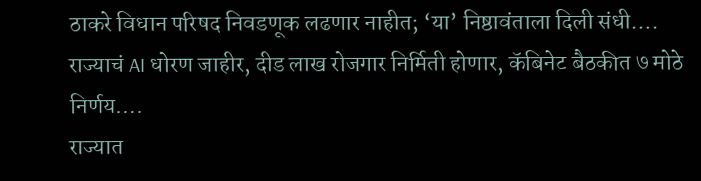ठाकरे विधान परिषद निवडणूक लढणार नाहीत; ‘या’ निष्ठावंताला दिली संधी….
राज्याचं AI धोरण जाहीर, दीड लाख रोजगार निर्मिती होणार, कॅबिनेट बैठकीत ७ मोठे निर्णय….
राज्यात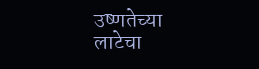उष्णतेच्या लाटेचा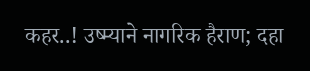कहर..! उष्म्याने नागरिक हैराण; दहा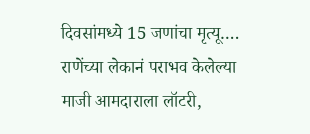दिवसांमध्ये 15 जणांचा मृत्यू….
राणेंच्या लेकानं पराभव केलेल्या माजी आमदाराला लॉटरी,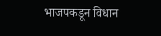भाजपकडून विधान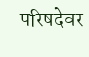परिषदेवर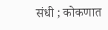संधी ; कोकणात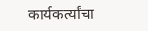कार्यकर्त्यांचा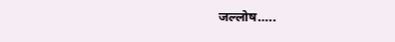जल्लोष…..